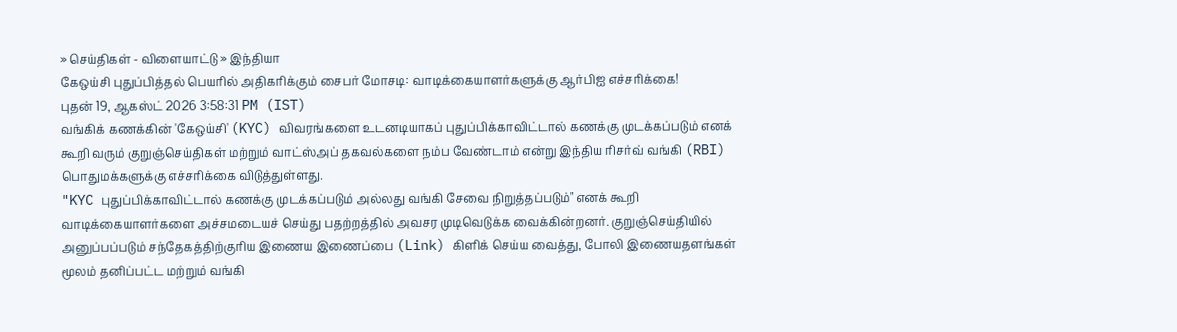» செய்திகள் - விளையாட்டு » இந்தியா
கேஒய்சி புதுப்பித்தல் பெயரில் அதிகரிக்கும் சைபர் மோசடி: வாடிக்கையாளர்களுக்கு ஆர்பிஐ எச்சரிக்கை!
புதன் 19, ஆகஸ்ட் 2026 3:58:31 PM (IST)
வங்கிக் கணக்கின் 'கேஒய்சி' (KYC) விவரங்களை உடனடியாகப் புதுப்பிக்காவிட்டால் கணக்கு முடக்கப்படும் எனக் கூறி வரும் குறுஞ்செய்திகள் மற்றும் வாட்ஸ்அப் தகவல்களை நம்ப வேண்டாம் என்று இந்திய ரிசர்வ் வங்கி (RBI) பொதுமக்களுக்கு எச்சரிக்கை விடுத்துள்ளது.
"KYC புதுப்பிக்காவிட்டால் கணக்கு முடக்கப்படும் அல்லது வங்கி சேவை நிறுத்தப்படும்" எனக் கூறி வாடிக்கையாளர்களை அச்சமடையச் செய்து பதற்றத்தில் அவசர முடிவெடுக்க வைக்கின்றனர். குறுஞ்செய்தியில் அனுப்பப்படும் சந்தேகத்திற்குரிய இணைய இணைப்பை (Link) கிளிக் செய்ய வைத்து, போலி இணையதளங்கள் மூலம் தனிப்பட்ட மற்றும் வங்கி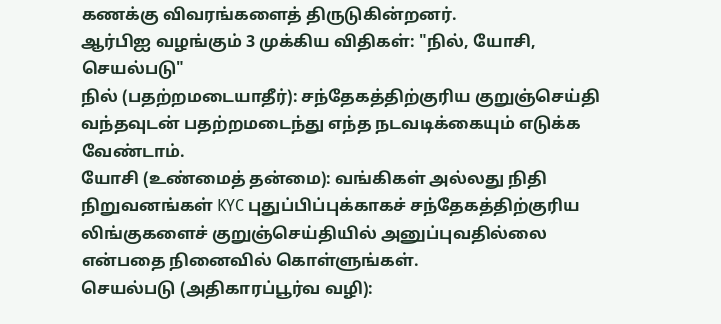கணக்கு விவரங்களைத் திருடுகின்றனர்.
ஆர்பிஐ வழங்கும் 3 முக்கிய விதிகள்: "நில், யோசி, செயல்படு"
நில் (பதற்றமடையாதீர்): சந்தேகத்திற்குரிய குறுஞ்செய்தி வந்தவுடன் பதற்றமடைந்து எந்த நடவடிக்கையும் எடுக்க வேண்டாம்.
யோசி (உண்மைத் தன்மை): வங்கிகள் அல்லது நிதி நிறுவனங்கள் KYC புதுப்பிப்புக்காகச் சந்தேகத்திற்குரிய லிங்குகளைச் குறுஞ்செய்தியில் அனுப்புவதில்லை என்பதை நினைவில் கொள்ளுங்கள்.
செயல்படு (அதிகாரப்பூர்வ வழி):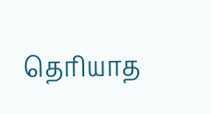தெரியாத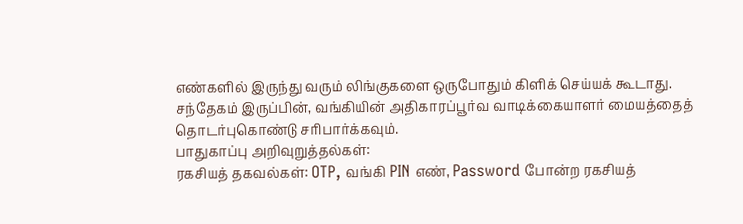எண்களில் இருந்து வரும் லிங்குகளை ஒருபோதும் கிளிக் செய்யக் கூடாது. சந்தேகம் இருப்பின், வங்கியின் அதிகாரப்பூர்வ வாடிக்கையாளர் மையத்தைத் தொடர்புகொண்டு சரிபார்க்கவும்.
பாதுகாப்பு அறிவுறுத்தல்கள்:
ரகசியத் தகவல்கள்: OTP, வங்கி PIN எண், Password போன்ற ரகசியத்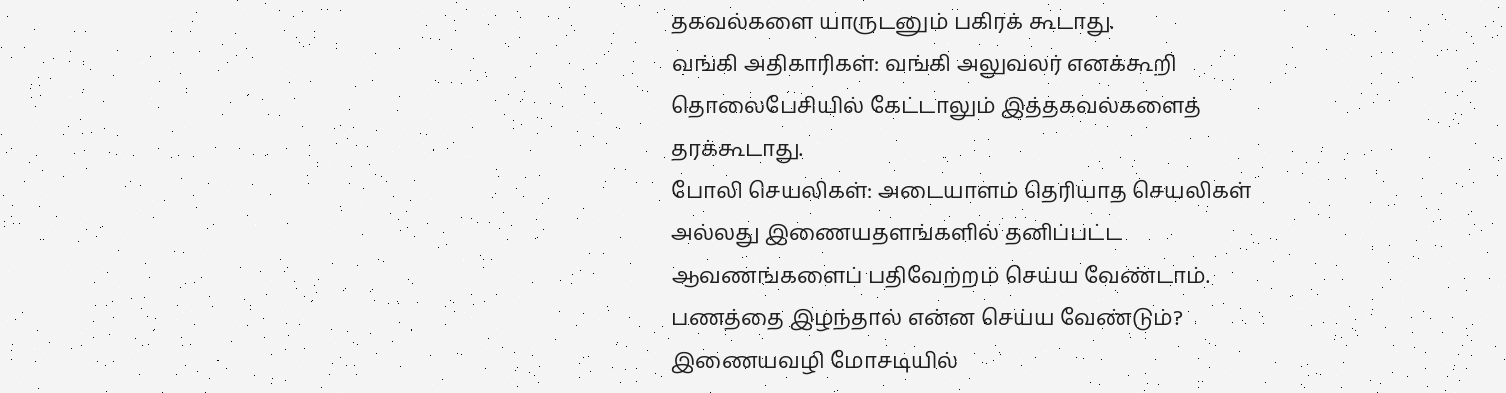தகவல்களை யாருடனும் பகிரக் கூடாது.
வங்கி அதிகாரிகள்: வங்கி அலுவலர் எனக்கூறி தொலைபேசியில் கேட்டாலும் இத்தகவல்களைத் தரக்கூடாது.
போலி செயலிகள்: அடையாளம் தெரியாத செயலிகள் அல்லது இணையதளங்களில் தனிப்பட்ட ஆவணங்களைப் பதிவேற்றம் செய்ய வேண்டாம்.
பணத்தை இழந்தால் என்ன செய்ய வேண்டும்?
இணையவழி மோசடியில்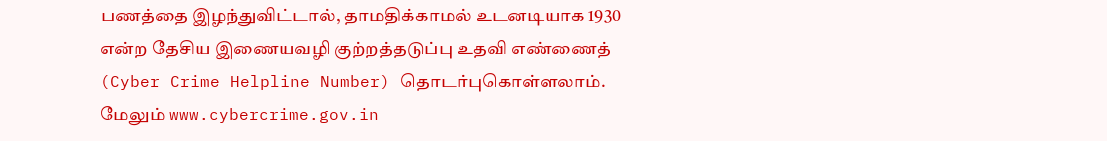பணத்தை இழந்துவிட்டால், தாமதிக்காமல் உடனடியாக 1930 என்ற தேசிய இணையவழி குற்றத்தடுப்பு உதவி எண்ணைத் (Cyber Crime Helpline Number) தொடர்புகொள்ளலாம். மேலும் www.cybercrime.gov.in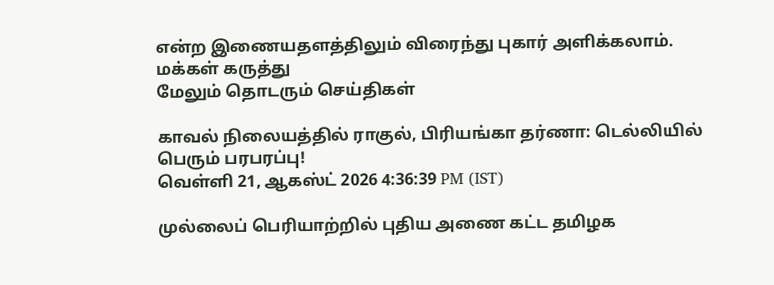என்ற இணையதளத்திலும் விரைந்து புகார் அளிக்கலாம்.
மக்கள் கருத்து
மேலும் தொடரும் செய்திகள்

காவல் நிலையத்தில் ராகுல், பிரியங்கா தர்ணா: டெல்லியில் பெரும் பரபரப்பு!
வெள்ளி 21, ஆகஸ்ட் 2026 4:36:39 PM (IST)

முல்லைப் பெரியாற்றில் புதிய அணை கட்ட தமிழக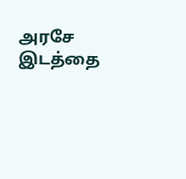அரசே இடத்தை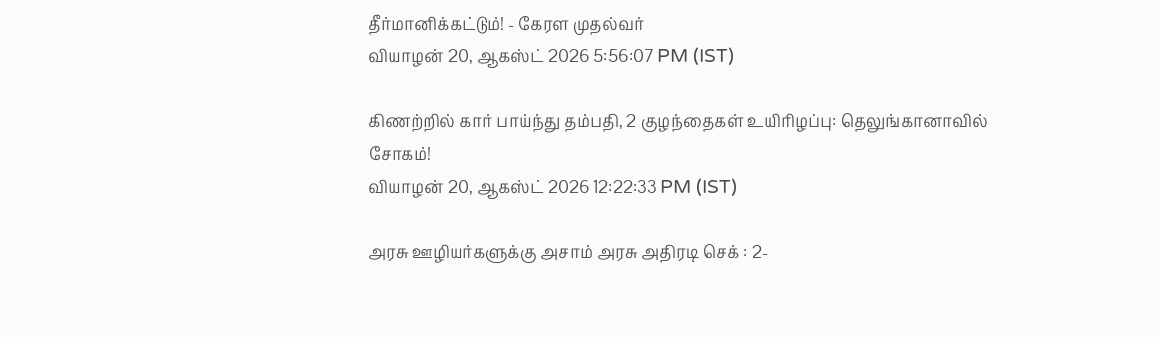தீர்மானிக்கட்டும்! - கேரள முதல்வர்
வியாழன் 20, ஆகஸ்ட் 2026 5:56:07 PM (IST)

கிணற்றில் கார் பாய்ந்து தம்பதி, 2 குழந்தைகள் உயிரிழப்பு: தெலுங்கானாவில் சோகம்!
வியாழன் 20, ஆகஸ்ட் 2026 12:22:33 PM (IST)

அரசு ஊழியர்களுக்கு அசாம் அரசு அதிரடி செக் : 2-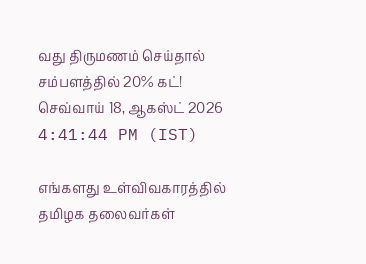வது திருமணம் செய்தால் சம்பளத்தில் 20% கட்!
செவ்வாய் 18, ஆகஸ்ட் 2026 4:41:44 PM (IST)

எங்களது உள்விவகாரத்தில் தமிழக தலைவர்கள்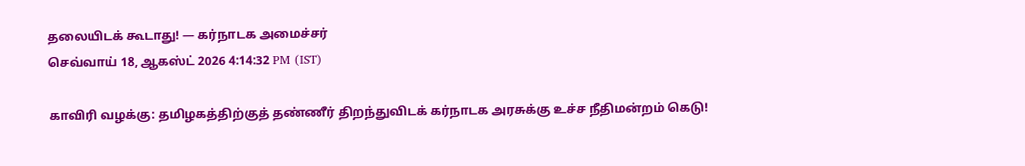தலையிடக் கூடாது! — கர்நாடக அமைச்சர்
செவ்வாய் 18, ஆகஸ்ட் 2026 4:14:32 PM (IST)

காவிரி வழக்கு: தமிழகத்திற்குத் தண்ணீர் திறந்துவிடக் கர்நாடக அரசுக்கு உச்ச நீதிமன்றம் கெடு!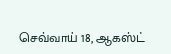செவ்வாய் 18, ஆகஸ்ட்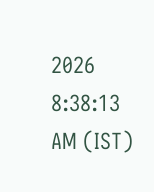2026 8:38:13 AM (IST)